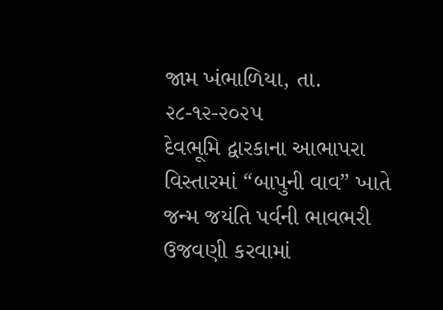જામ ખંભાળિયા, તા. ૨૮-૧૨-૨૦૨૫
દેવભૂમિ દ્વારકાના આભાપરા વિસ્તારમાં “બાપુની વાવ” ખાતે જન્મ જયંતિ પર્વની ભાવભરી ઉજવણી કરવામાં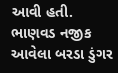આવી હતી.
ભાણવડ નજીક આવેલા બરડા ડુંગર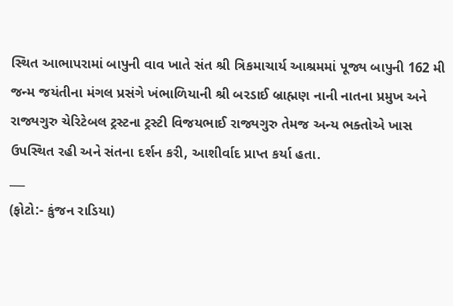સ્થિત આભાપરામાં બાપુની વાવ ખાતે સંત શ્રી ત્રિકમાચાર્ય આશ્રમમાં પૂજ્ય બાપુની 162 મી જન્મ જયંતીના મંગલ પ્રસંગે ખંભાળિયાની શ્રી બરડાઈ બ્રાહ્મણ નાની નાતના પ્રમુખ અને રાજ્યગુરુ ચેરિટેબલ ટ્રસ્ટના ટ્રસ્ટી વિજયભાઈ રાજ્યગુરુ તેમજ અન્ય ભક્તોએ ખાસ ઉપસ્થિત રહી અને સંતના દર્શન કરી, આશીર્વાદ પ્રાપ્ત કર્યા હતા.
___
(ફોટો:- કુંજન રાડિયા)